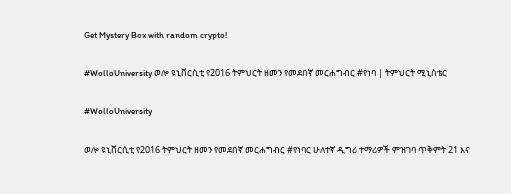Get Mystery Box with random crypto!

#WolloUniversity ወሎ ዩኒቨርሲቲ የ2016 ትምህርት ዘመን የመደበኛ መርሐግብር #የነባ | ትምህርት ሚኒስቴር

#WolloUniversity

ወሎ ዩኒቨርሲቲ የ2016 ትምህርት ዘመን የመደበኛ መርሐግብር #የነባር ሁለተኛ ዲግሪ ተማሪዎች ምዝገባ ጥቅምት 21 እና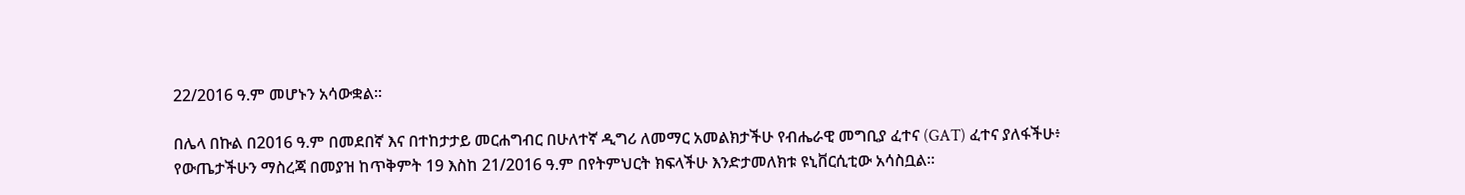22/2016 ዓ.ም መሆኑን አሳውቋል፡፡

በሌላ በኩል በ2016 ዓ.ም በመደበኛ እና በተከታታይ መርሐግብር በሁለተኛ ዲግሪ ለመማር አመልክታችሁ የብሔራዊ መግቢያ ፈተና (GAT) ፈተና ያለፋችሁ፥ የውጤታችሁን ማስረጃ በመያዝ ከጥቅምት 19 እስከ 21/2016 ዓ.ም በየትምህርት ክፍላችሁ እንድታመለክቱ ዩኒቨርሲቲው አሳስቧል።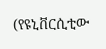(የዩኒቨርሲቲው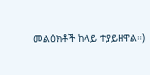መልዕክቶች ከላይ ተያይዘዋል።)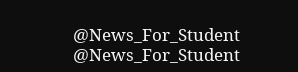@News_For_Student
@News_For_Student